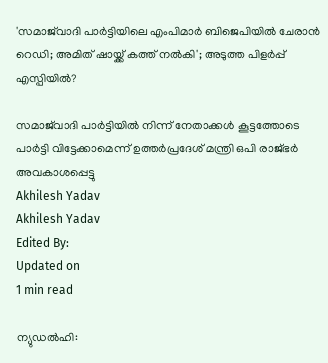'സമാജ്‌വാദി പാര്‍ട്ടിയിലെ എംപിമാര്‍ ബിജെപിയില്‍ ചേരാന്‍ റെഡി; അമിത് ഷായ്ക്ക് കത്ത് നല്‍കി'; അടുത്ത പിളര്‍പ്പ് എസ്പിയില്‍?

സമാജ്‌വാദി പാര്‍ട്ടിയില്‍ നിന്ന് നേതാക്കള്‍ കൂട്ടത്തോടെ പാര്‍ട്ടി വിട്ടേക്കാമെന്ന് ഉത്തര്‍പ്രദേശ് മന്ത്രി ഒപി രാജ്ഭര്‍ അവകാശപ്പെട്ടു
Akhilesh Yadav
Akhilesh Yadav
Edited By:
Updated on
1 min read

ന്യുഡല്‍ഹി: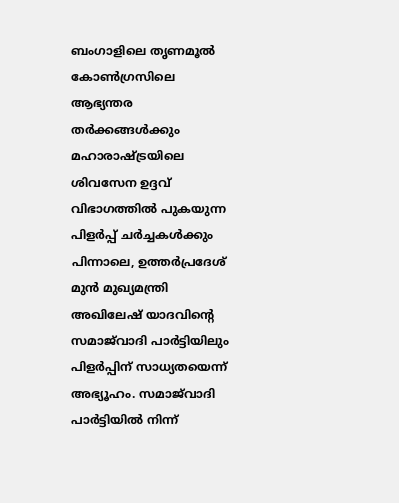ബംഗാളിലെ തൃണമൂല്‍ കോണ്‍ഗ്രസിലെ ആഭ്യന്തര തര്‍ക്കങ്ങള്‍ക്കും മഹാരാഷ്ട്രയിലെ ശിവസേന ഉദ്ദവ് വിഭാഗത്തില്‍ പുകയുന്ന പിളര്‍പ്പ് ചര്‍ച്ചകള്‍ക്കും പിന്നാലെ, ഉത്തര്‍പ്രദേശ് മുന്‍ മുഖ്യമന്ത്രി അഖിലേഷ് യാദവിന്റെ സമാജ്‌വാദി പാര്‍ട്ടിയിലും പിളര്‍പ്പിന് സാധ്യതയെന്ന് അഭ്യൂഹം. സമാജ്‌വാദി പാര്‍ട്ടിയില്‍ നിന്ന്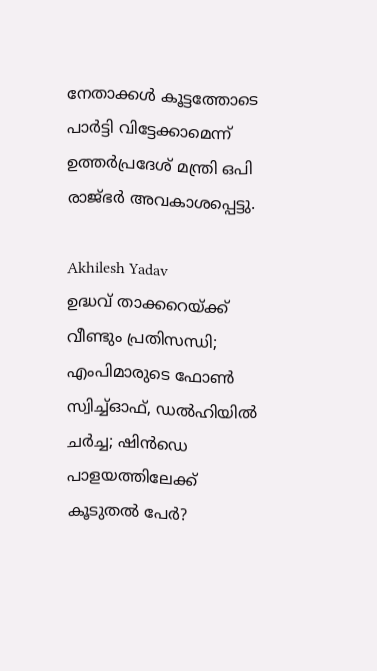നേതാക്കള്‍ കൂട്ടത്തോടെ പാര്‍ട്ടി വിട്ടേക്കാമെന്ന് ഉത്തര്‍പ്രദേശ് മന്ത്രി ഒപി രാജ്ഭര്‍ അവകാശപ്പെട്ടു.

Akhilesh Yadav
ഉദ്ധവ് താക്കറെയ്ക്ക് വീണ്ടും പ്രതിസന്ധി; എംപിമാരുടെ ഫോണ്‍ സ്വിച്ച്ഓഫ്, ഡല്‍ഹിയില്‍ ചര്‍ച്ച; ഷിന്‍ഡെ പാളയത്തിലേക്ക് കൂടുതല്‍ പേര്‍?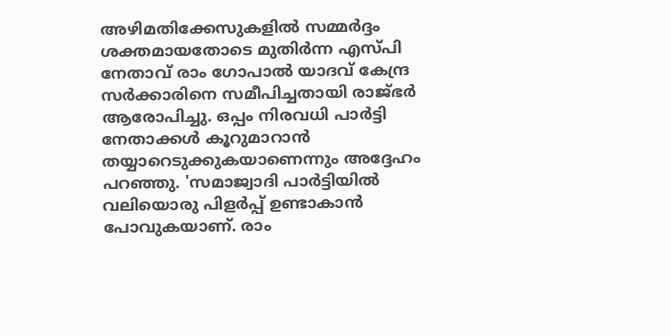അഴിമതിക്കേസുകളില്‍ സമ്മര്‍ദ്ദം ശക്തമായതോടെ മുതിര്‍ന്ന എസ്പി നേതാവ് രാം ഗോപാല്‍ യാദവ് കേന്ദ്ര സര്‍ക്കാരിനെ സമീപിച്ചതായി രാജ്ഭര്‍ ആരോപിച്ചു. ഒപ്പം നിരവധി പാര്‍ട്ടി നേതാക്കള്‍ കൂറുമാറാന്‍ തയ്യാറെടുക്കുകയാണെന്നും അദ്ദേഹം പറഞ്ഞു. 'സമാജ്വാദി പാര്‍ട്ടിയില്‍ വലിയൊരു പിളര്‍പ്പ് ഉണ്ടാകാന്‍ പോവുകയാണ്. രാം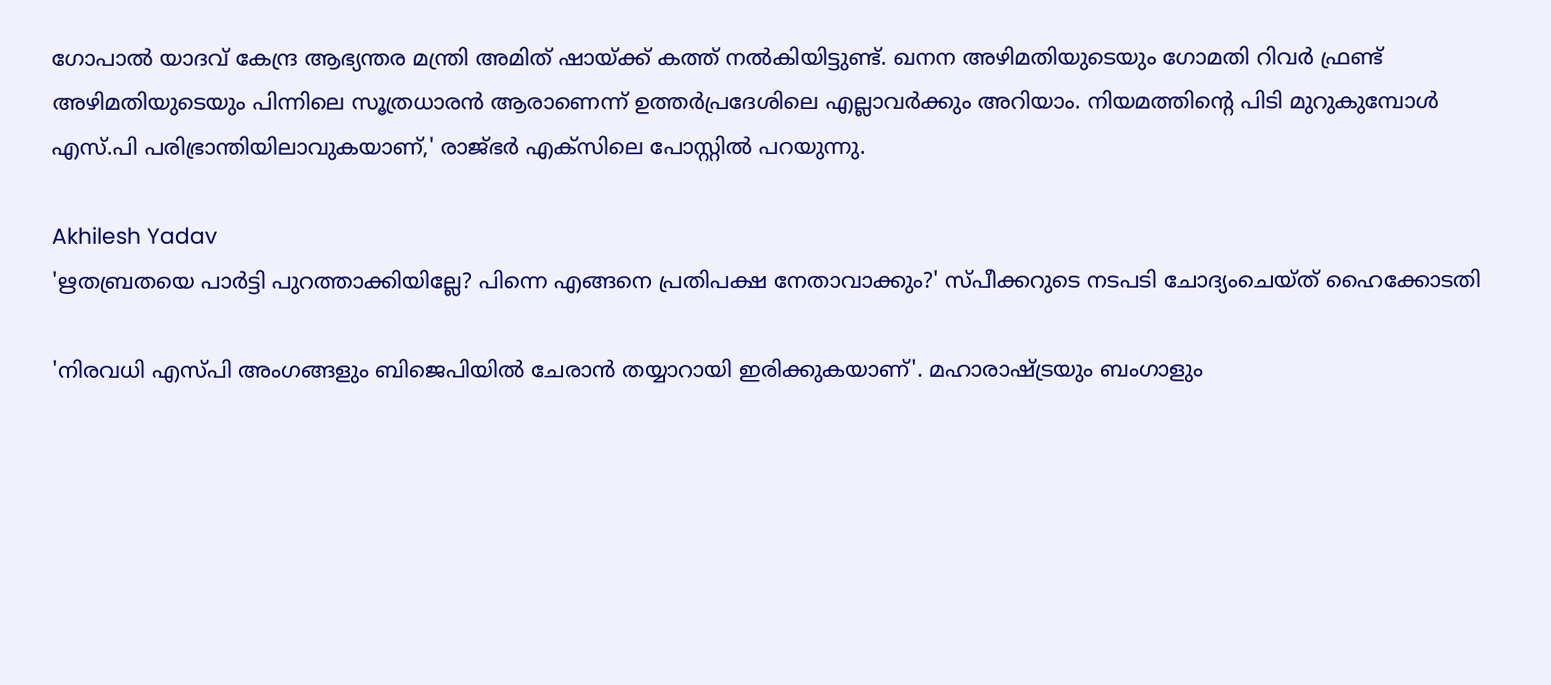ഗോപാല്‍ യാദവ് കേന്ദ്ര ആഭ്യന്തര മന്ത്രി അമിത് ഷായ്ക്ക് കത്ത് നല്‍കിയിട്ടുണ്ട്. ഖനന അഴിമതിയുടെയും ഗോമതി റിവര്‍ ഫ്രണ്ട് അഴിമതിയുടെയും പിന്നിലെ സൂത്രധാരന്‍ ആരാണെന്ന് ഉത്തര്‍പ്രദേശിലെ എല്ലാവര്‍ക്കും അറിയാം. നിയമത്തിന്റെ പിടി മുറുകുമ്പോള്‍ എസ്.പി പരിഭ്രാന്തിയിലാവുകയാണ്,' രാജ്ഭര്‍ എക്‌സിലെ പോസ്റ്റില്‍ പറയുന്നു.

Akhilesh Yadav
'ഋതബ്രതയെ പാര്‍ട്ടി പുറത്താക്കിയില്ലേ? പിന്നെ എങ്ങനെ പ്രതിപക്ഷ നേതാവാക്കും?' സ്പീക്കറുടെ നടപടി ചോദ്യംചെയ്ത് ഹൈക്കോടതി

'നിരവധി എസ്പി അംഗങ്ങളും ബിജെപിയില്‍ ചേരാന്‍ തയ്യാറായി ഇരിക്കുകയാണ്'. മഹാരാഷ്ട്രയും ബംഗാളും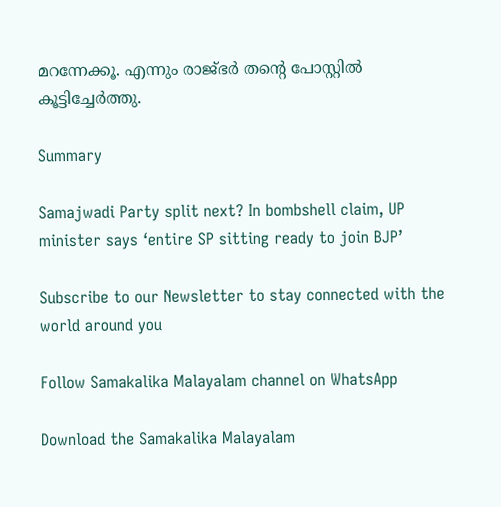മറന്നേക്കൂ. എന്നും രാജ്ഭര്‍ തന്റെ പോസ്റ്റില്‍ കൂട്ടിച്ചേര്‍ത്തു.

Summary

Samajwadi Party split next? In bombshell claim, UP minister says ‘entire SP sitting ready to join BJP’

Subscribe to our Newsletter to stay connected with the world around you

Follow Samakalika Malayalam channel on WhatsApp

Download the Samakalika Malayalam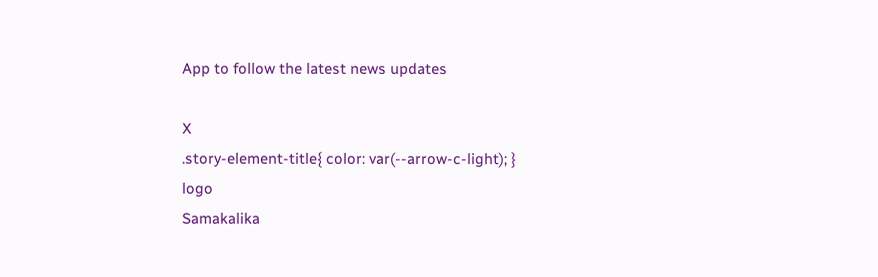App to follow the latest news updates

X
.story-element-title{ color: var(--arrow-c-light); }
logo
Samakalika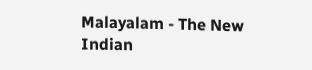Malayalam - The New Indian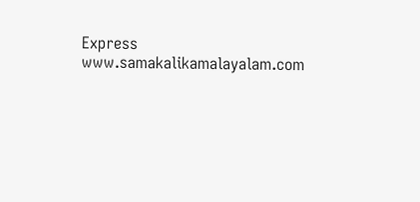Express
www.samakalikamalayalam.com